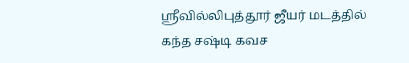ஸ்ரீவில்லிபுத்தூர் ஜீயர் மடத்தில் கந்த சஷ்டி கவச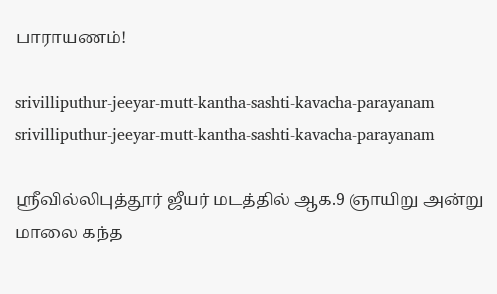பாராயணம்!

srivilliputhur-jeeyar-mutt-kantha-sashti-kavacha-parayanam
srivilliputhur-jeeyar-mutt-kantha-sashti-kavacha-parayanam

ஸ்ரீவில்லிபுத்தூர் ஜீயர் மடத்தில் ஆக.9 ஞாயிறு அன்று மாலை கந்த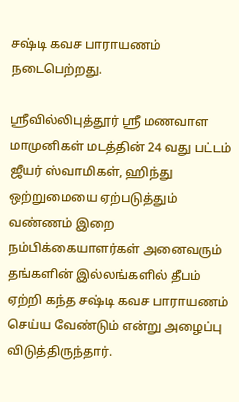சஷ்டி கவச பாராயணம் நடைபெற்றது.

ஸ்ரீவில்லிபுத்தூர் ஸ்ரீ மணவாள மாமுனிகள் மடத்தின் 24 வது பட்டம் ஜீயர் ஸ்வாமிகள், ஹிந்து ஒற்றுமையை ஏற்படுத்தும் வண்ணம் இறை நம்பிக்கையாளர்கள் அனைவரும் தங்களின் இல்லங்களில் தீபம் ஏற்றி கந்த சஷ்டி கவச பாராயணம் செய்ய வேண்டும் என்று அழைப்பு விடுத்திருந்தார்.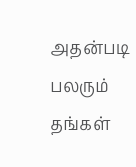அதன்படி பலரும் தங்கள்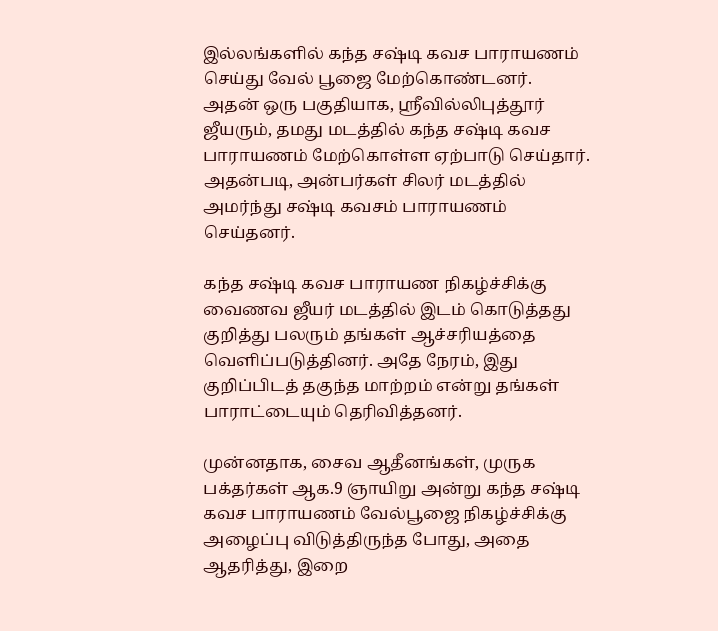இல்லங்களில் கந்த சஷ்டி கவச பாராயணம் செய்து வேல் பூஜை மேற்கொண்டனர். அதன் ஒரு பகுதியாக, ஸ்ரீவில்லிபுத்தூர் ஜீயரும், தமது மடத்தில் கந்த சஷ்டி கவச பாராயணம் மேற்கொள்ள ஏற்பாடு செய்தார். அதன்படி, அன்பர்கள் சிலர் மடத்தில் அமர்ந்து சஷ்டி கவசம் பாராயணம் செய்தனர்.

கந்த சஷ்டி கவச பாராயண நிகழ்ச்சிக்கு வைணவ ஜீயர் மடத்தில் இடம் கொடுத்தது குறித்து பலரும் தங்கள் ஆச்சரியத்தை வெளிப்படுத்தினர். அதே நேரம், இது குறிப்பிடத் தகுந்த மாற்றம் என்று தங்கள் பாராட்டையும் தெரிவித்தனர்.

முன்னதாக, சைவ ஆதீனங்கள், முருக பக்தர்கள் ஆக.9 ஞாயிறு அன்று கந்த சஷ்டி கவச பாராயணம் வேல்பூஜை நிகழ்ச்சிக்கு அழைப்பு விடுத்திருந்த போது, அதை ஆதரித்து, இறை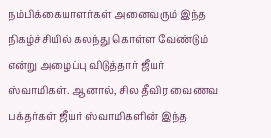நம்பிக்கையாளர்கள் அனைவரும் இந்த நிகழ்ச்சியில் கலந்து கொள்ள வேண்டும் என்று அழைப்பு விடுத்தார் ஜீயர் ஸ்வாமிகள். ஆனால், சில தீவிர வைணவ பக்தர்கள் ஜீயர் ஸ்வாமிகளின் இந்த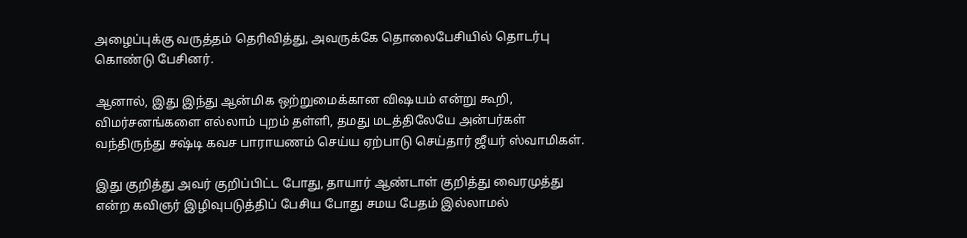அழைப்புக்கு வருத்தம் தெரிவித்து, அவருக்கே தொலைபேசியில் தொடர்பு கொண்டு பேசினர்.

ஆனால், இது இந்து ஆன்மிக ஒற்றுமைக்கான விஷயம் என்று கூறி, விமர்சனங்களை எல்லாம் புறம் தள்ளி, தமது மடத்திலேயே அன்பர்கள் வந்திருந்து சஷ்டி கவச பாராயணம் செய்ய ஏற்பாடு செய்தார் ஜீயர் ஸ்வாமிகள்.

இது குறித்து அவர் குறிப்பிட்ட போது, தாயார் ஆண்டாள் குறித்து வைரமுத்து என்ற கவிஞர் இழிவுபடுத்திப் பேசிய போது சமய பேதம் இல்லாமல்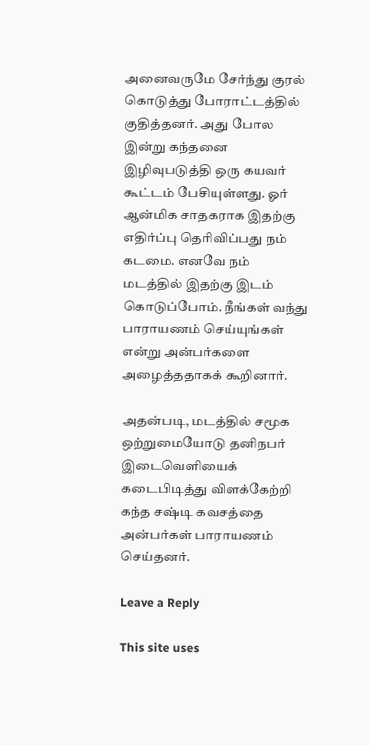அனைவருமே சேர்ந்து குரல் கொடுத்து போராட்டத்தில் குதித்தனர். அது போல இன்று கந்தனை இழிவுபடுத்தி ஒரு கயவர் கூட்டம் பேசியுள்ளது. ஓர் ஆன்மிக சாதகராக இதற்கு எதிர்ப்பு தெரிவிப்பது நம் கடமை. எனவே நம் மடத்தில் இதற்கு இடம் கொடுப்போம். நீங்கள் வந்து பாராயணம் செய்யுங்கள் என்று அன்பர்களை அழைத்ததாகக் கூறினார்.

அதன்படி, மடத்தில் சமூக ஒற்றுமையோடு தனிநபர் இடைவெளியைக் கடைபிடித்து விளக்கேற்றி கந்த சஷ்டி கவசத்தை அன்பர்கள் பாராயணம் செய்தனர்.

Leave a Reply

This site uses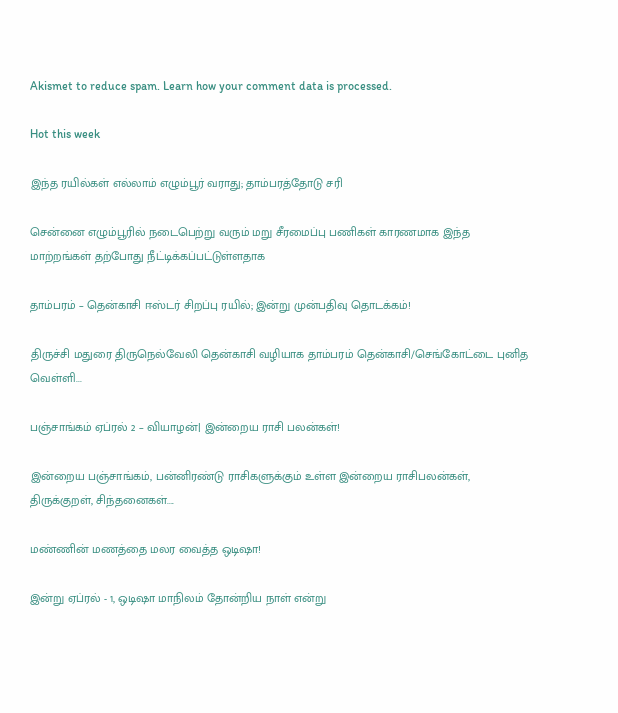Akismet to reduce spam. Learn how your comment data is processed.

Hot this week

இந்த ரயில்கள் எல்லாம் எழும்பூர் வராது; தாம்பரத்தோடு சரி

சென்னை எழும்பூரில் நடைபெற்று வரும் மறு சீரமைப்பு பணிகள் காரணமாக இந்த மாற்றங்கள் தற்போது நீட்டிக்கப்பட்டுள்ளதாக‌

தாம்பரம் – தென்காசி ஈஸ்டர் சிறப்பு ரயில்; இன்று முன்பதிவு தொடக்கம்!

திருச்சி மதுரை திருநெல்வேலி தென்காசி வழியாக தாம்பரம் தென்காசி/செங்கோட்டை புனித வெள்ளி...

பஞ்சாங்கம் ஏப்ரல் 2 – வியாழன்| இன்றைய ராசி பலன்கள்!

இன்றைய பஞ்சாங்கம், பன்னிரண்டு ராசிகளுக்கும் உள்ள இன்றைய ராசிபலன்கள், திருக்குறள், சிந்தனைகள்....

மண்ணின் மணத்தை மலர வைத்த ஒடிஷா!

இன்று ஏப்ரல் - 1, ஒடிஷா மாநிலம் தோன்றிய நாள் என்று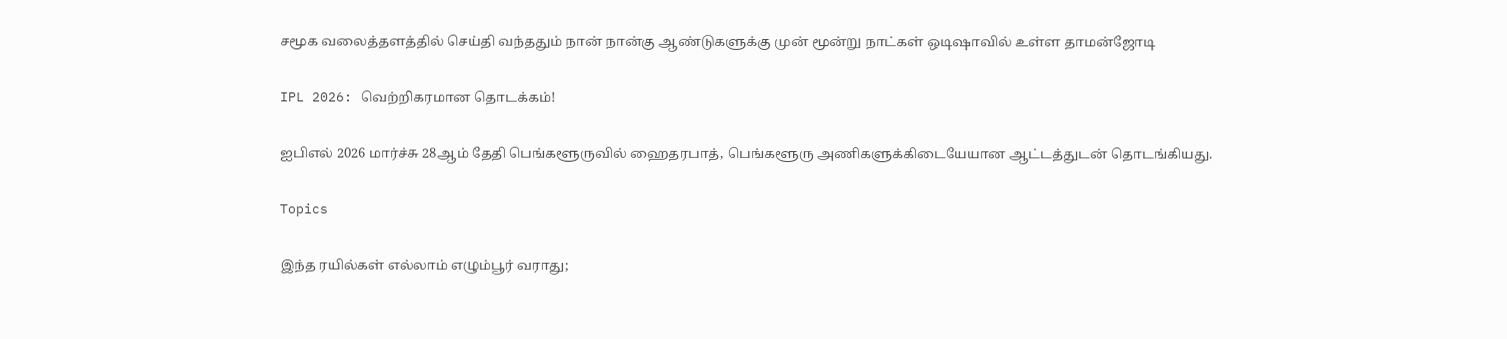சமூக வலைத்தளத்தில் செய்தி வந்ததும் நான் நான்கு ஆண்டுகளுக்கு முன் மூன்று நாட்கள் ஒடிஷாவில் உள்ள தாமன்ஜோடி

IPL 2026: வெற்றிகரமான தொடக்கம்!

ஐபிஎல் 2026 மார்ச்சு 28ஆம் தேதி பெங்களூருவில் ஹைதரபாத், பெங்களூரு அணிகளுக்கிடையேயான ஆட்டத்துடன் தொடங்கியது.

Topics

இந்த ரயில்கள் எல்லாம் எழும்பூர் வராது;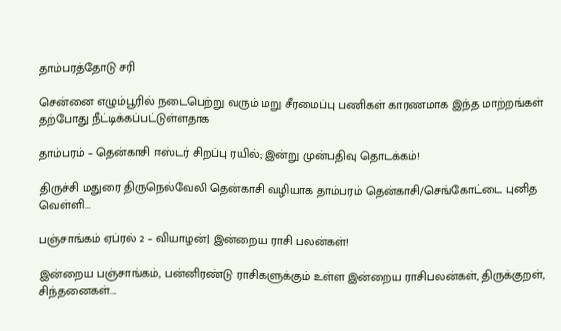தாம்பரத்தோடு சரி

சென்னை எழும்பூரில் நடைபெற்று வரும் மறு சீரமைப்பு பணிகள் காரணமாக இந்த மாற்றங்கள் தற்போது நீட்டிக்கப்பட்டுள்ளதாக‌

தாம்பரம் – தென்காசி ஈஸ்டர் சிறப்பு ரயில்; இன்று முன்பதிவு தொடக்கம்!

திருச்சி மதுரை திருநெல்வேலி தென்காசி வழியாக தாம்பரம் தென்காசி/செங்கோட்டை புனித வெள்ளி...

பஞ்சாங்கம் ஏப்ரல் 2 – வியாழன்| இன்றைய ராசி பலன்கள்!

இன்றைய பஞ்சாங்கம், பன்னிரண்டு ராசிகளுக்கும் உள்ள இன்றைய ராசிபலன்கள், திருக்குறள், சிந்தனைகள்....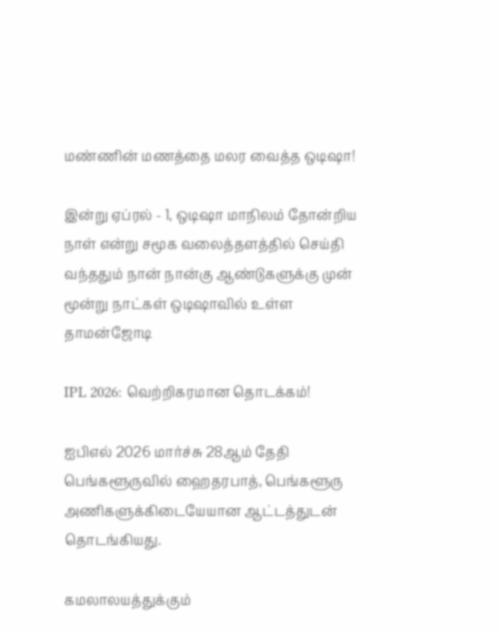மண்ணின் மணத்தை மலர வைத்த ஒடிஷா!

இன்று ஏப்ரல் - 1, ஒடிஷா மாநிலம் தோன்றிய நாள் என்று சமூக வலைத்தளத்தில் செய்தி வந்ததும் நான் நான்கு ஆண்டுகளுக்கு முன் மூன்று நாட்கள் ஒடிஷாவில் உள்ள தாமன்ஜோடி

IPL 2026: வெற்றிகரமான தொடக்கம்!

ஐபிஎல் 2026 மார்ச்சு 28ஆம் தேதி பெங்களூருவில் ஹைதரபாத், பெங்களூரு அணிகளுக்கிடையேயான ஆட்டத்துடன் தொடங்கியது.

கமலாலயத்துக்கும்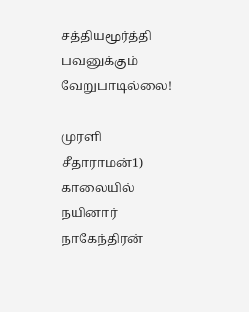சத்தியமூர்த்தி பவனுக்கும் வேறுபாடில்லை!

முரளி சீதாராமன்1) காலையில் நயினார் நாகேந்திரன்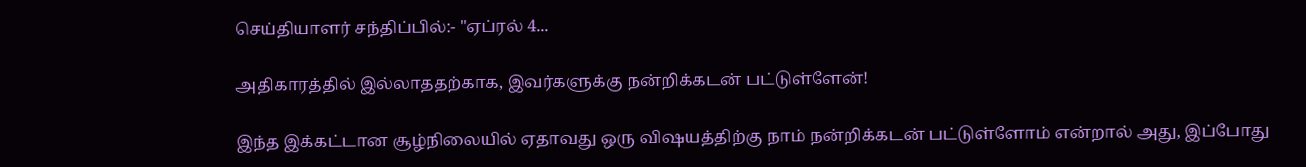செய்தியாளர் சந்திப்பில்:- "ஏப்ரல் 4...

அதிகாரத்தில் இல்லாததற்காக, இவர்களுக்கு நன்றிக்கடன் பட்டுள்ளேன்!

இந்த இக்கட்டான சூழ்நிலையில் ஏதாவது ஒரு விஷயத்திற்கு நாம் நன்றிக்கடன் பட்டுள்ளோம் என்றால் அது, இப்போது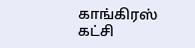காங்கிரஸ் கட்சி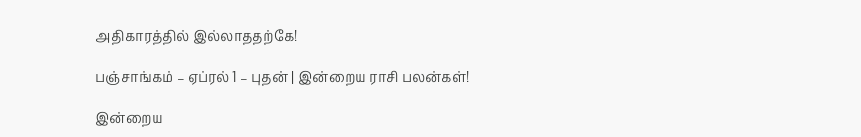அதிகாரத்தில் இல்லாததற்கே!

பஞ்சாங்கம் – ஏப்ரல் 1 – புதன் | இன்றைய ராசி பலன்கள்!

இன்றைய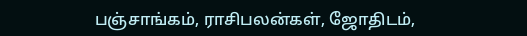பஞ்சாங்கம், ராசிபலன்கள், ஜோதிடம்,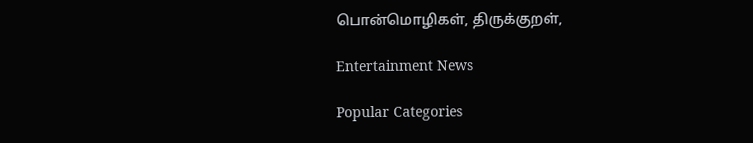பொன்மொழிகள், திருக்குறள்,

Entertainment News

Popular Categories